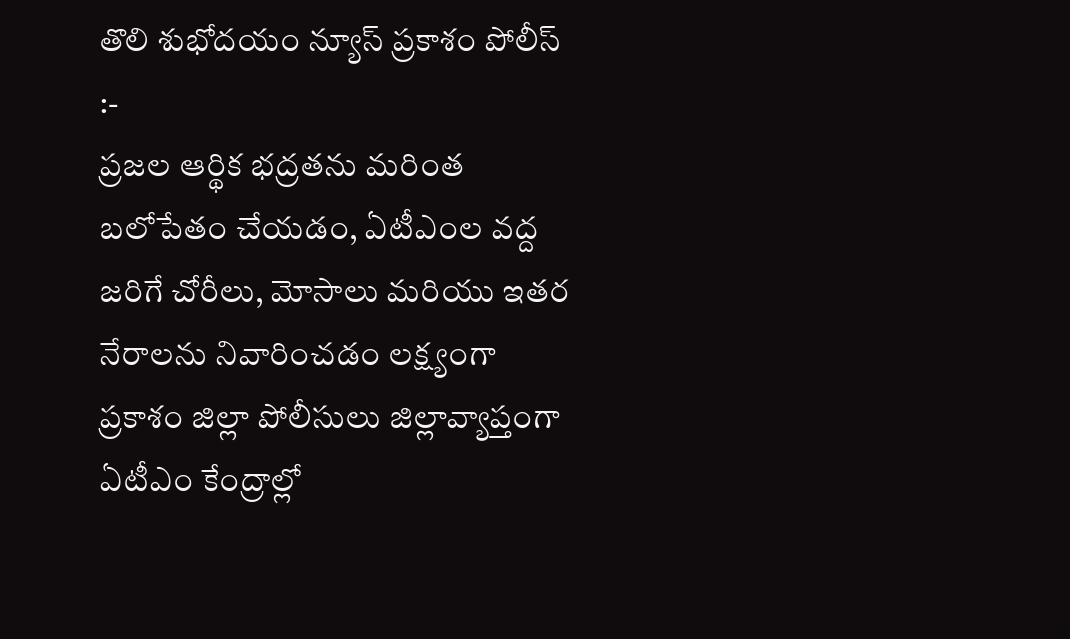తొలి శుభోదయం న్యూస్ ప్రకాశం పోలీస్ :-
ప్రజల ఆర్థిక భద్రతను మరింత బలోపేతం చేయడం, ఏటీఎంల వద్ద జరిగే చోరీలు, మోసాలు మరియు ఇతర నేరాలను నివారించడం లక్ష్యంగా ప్రకాశం జిల్లా పోలీసులు జిల్లావ్యాప్తంగా ఏటీఎం కేంద్రాల్లో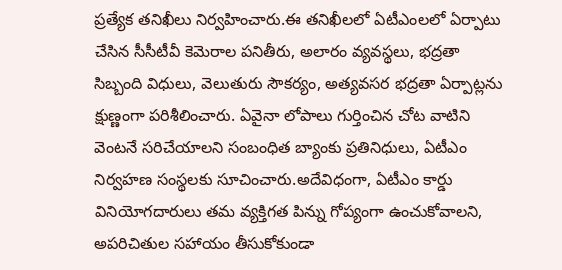ప్రత్యేక తనిఖీలు నిర్వహించారు.ఈ తనిఖీలలో ఏటీఎంలలో ఏర్పాటు చేసిన సీసీటీవీ కెమెరాల పనితీరు, అలారం వ్యవస్థలు, భద్రతా సిబ్బంది విధులు, వెలుతురు సౌకర్యం, అత్యవసర భద్రతా ఏర్పాట్లను క్షుణ్ణంగా పరిశీలించారు. ఏవైనా లోపాలు గుర్తించిన చోట వాటిని వెంటనే సరిచేయాలని సంబంధిత బ్యాంకు ప్రతినిధులు, ఏటీఎం నిర్వహణ సంస్థలకు సూచించారు.అదేవిధంగా, ఏటీఎం కార్డు వినియోగదారులు తమ వ్యక్తిగత పిన్ను గోప్యంగా ఉంచుకోవాలని, అపరిచితుల సహాయం తీసుకోకుండా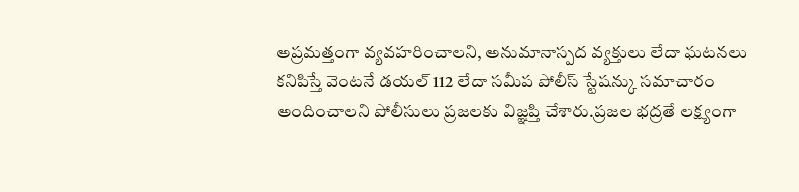అప్రమత్తంగా వ్యవహరించాలని, అనుమానాస్పద వ్యక్తులు లేదా ఘటనలు కనిపిస్తే వెంటనే డయల్ 112 లేదా సమీప పోలీస్ స్టేషన్కు సమాచారం అందించాలని పోలీసులు ప్రజలకు విజ్ఞప్తి చేశారు.ప్రజల భద్రతే లక్ష్యంగా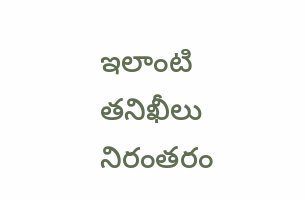ఇలాంటి తనిఖీలు నిరంతరం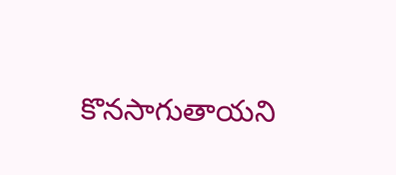కొనసాగుతాయని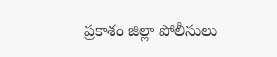ప్రకాశం జిల్లా పోలీసులు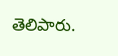తెలిపారు.